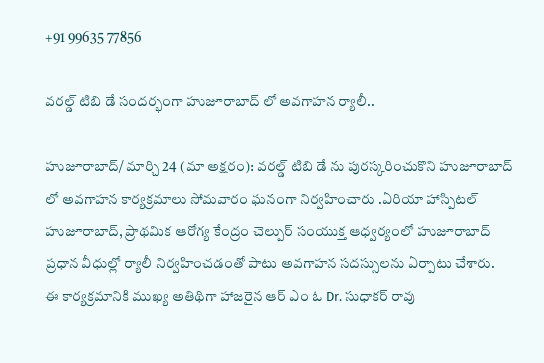+91 99635 77856

వరల్డ్ టిబి డే సందర్భంగా హుజూరాబాద్ లో అవగాహన ర్యాలీ..

హుజూరాబాద్/ మార్చి 24 (మా అక్షరం): వరల్డ్ టిబి డే ను పురస్కరించుకొని హుజూరాబాద్ లో అవగాహన కార్యక్రమాలు సోమవారం ఘనంగా నిర్వహించారు .ఏరియా హాస్పిటల్ హుజూరాబాద్, ప్రాథమిక ఆరోగ్య కేంద్రం చెల్పుర్ సంయుక్త ఆధ్వర్యంలో హుజూరాబాద్ ప్రధాన వీధుల్లో ర్యాలీ నిర్వహించడంతో పాటు అవగాహన సదస్సులను ఏర్పాటు చేశారు.
ఈ కార్యక్రమానికి ముఖ్య అతిథిగా హాజరైన ఆర్ ఎం ఓ Dr. సుధాకర్ రావు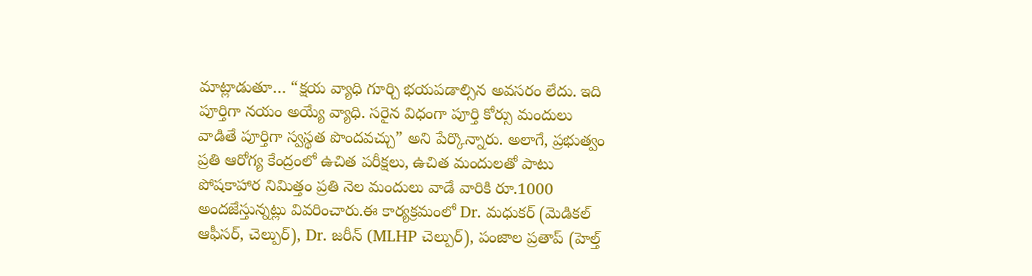మాట్లాడుతూ… “క్షయ వ్యాధి గూర్చి భయపడాల్సిన అవసరం లేదు. ఇది పూర్తిగా నయం అయ్యే వ్యాధి. సరైన విధంగా పూర్తి కోర్సు మందులు వాడితే పూర్తిగా స్వస్థత పొందవచ్చు” అని పేర్కొన్నారు. అలాగే, ప్రభుత్వం ప్రతి ఆరోగ్య కేంద్రంలో ఉచిత పరీక్షలు, ఉచిత మందులతో పాటు పోషకాహార నిమిత్తం ప్రతి నెల మందులు వాడే వారికి రూ.1000 అందజేస్తున్నట్లు వివరించారు.ఈ కార్యక్రమంలో Dr. మధుకర్ (మెడికల్ ఆఫీసర్, చెల్పుర్), Dr. జరీన్ (MLHP చెల్పుర్), పంజాల ప్రతాప్ (హెల్త్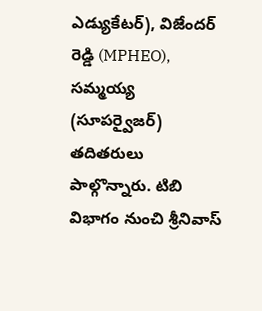ఎడ్యుకేటర్), విజేందర్ రెడ్డి (MPHEO), సమ్మయ్య (సూపర్వైజర్) తదితరులు పాల్గొన్నారు. టిబి విభాగం నుంచి శ్రీనివాస్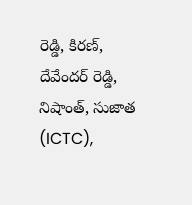రెడ్డి, కిరణ్, దేవేందర్ రెడ్డి, నిషాంత్, సుజాత (ICTC),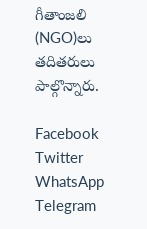గీతాంజలి (NGO)లు తదితరులు పాల్గొన్నారు.

Facebook
Twitter
WhatsApp
Telegram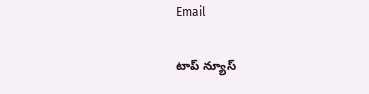Email

టాప్ న్యూస్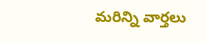మరిన్ని వార్తలు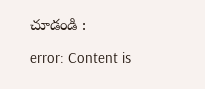చూడండి :

error: Content is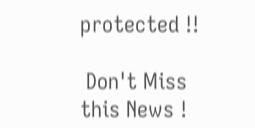protected !!

 Don't Miss this News !